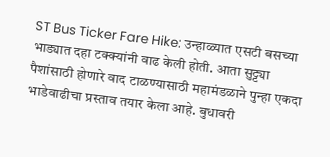ST Bus Ticker Fare Hike: उन्हाळ्यात एसटी बसच्या भाड्यात दहा टक्क्यांनी वाढ केली होती. आता सुट्ट्या पैशांसाठी होणारे वाद टाळण्यासाठी महामंडळाने पुन्हा एकदा भाडेवाढीचा प्रस्ताव तयार केला आहे. बुधावरी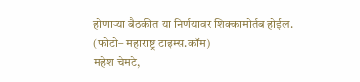होणाऱ्या बैठकीत या निर्णयावर शिक्कामोर्तब होईल.
(फोटो– महाराष्ट्र टाइम्स.कॉम)
महेश चेमटे,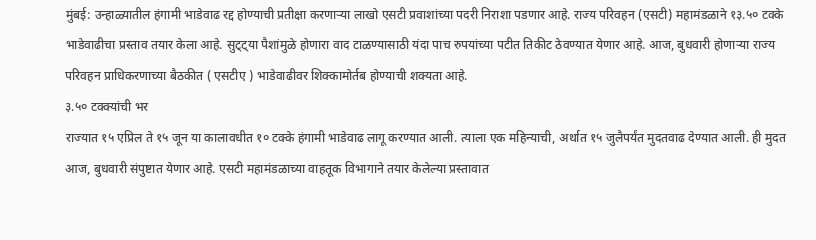मुंबई: उन्हाळ्यातील हंगामी भाडेवाढ रद्द होण्याची प्रतीक्षा करणाऱ्या लाखो एसटी प्रवाशांच्या पदरी निराशा पडणार आहे. राज्य परिवहन (एसटी) महामंडळाने १३.५० टक्के भाडेवाढीचा प्रस्ताव तयार केला आहे. सुट्ट्या पैशांमुळे होणारा वाद टाळण्यासाठी यंदा पाच रुपयांच्या पटीत तिकीट ठेवण्यात येणार आहे. आज, बुधवारी होणाऱ्या राज्य परिवहन प्राधिकरणाच्या बैठकीत ( एसटीए ) भाडेवाढीवर शिक्कामोर्तब होण्याची शक्यता आहे.
३.५० टक्क्यांची भर
राज्यात १५ एप्रिल ते १५ जून या कालावधीत १० टक्के हंगामी भाडेवाढ लागू करण्यात आली. त्याला एक महिन्याची, अर्थात १५ जुलैपर्यंत मुदतवाढ देण्यात आली. ही मुदत आज, बुधवारी संपुष्टात येणार आहे. एसटी महामंडळाच्या वाहतूक विभागाने तयार केलेल्या प्रस्तावात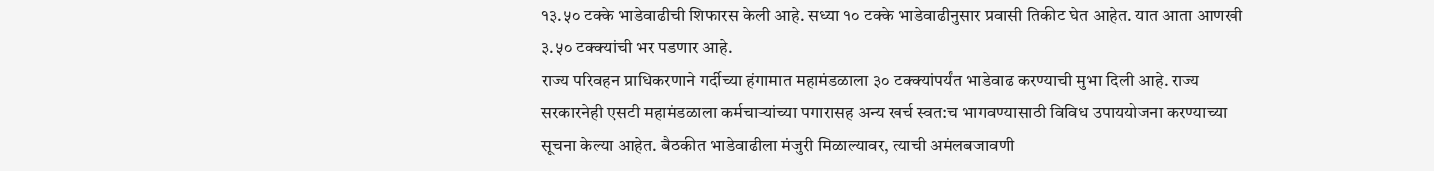१३.५० टक्के भाडेवाढीची शिफारस केली आहे. सध्या १० टक्के भाडेवाढीनुसार प्रवासी तिकीट घेत आहेत. यात आता आणखी ३.५० टक्क्यांची भर पडणार आहे.
राज्य परिवहन प्राधिकरणाने गर्दीच्या हंगामात महामंडळाला ३० टक्क्यांपर्यंत भाडेवाढ करण्याची मुभा दिली आहे. राज्य सरकारनेही एसटी महामंडळाला कर्मचाऱ्यांच्या पगारासह अन्य खर्च स्वत:च भागवण्यासाठी विविध उपाययोजना करण्याच्या सूचना केल्या आहेत. बैठकीत भाडेवाढीला मंजुरी मिळाल्यावर, त्याची अमंलबजावणी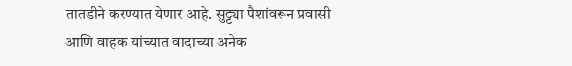तातडीने करण्यात येणार आहे. सुट्ट्या पैशांवरून प्रवासी आणि वाहक यांच्यात वादाच्या अनेक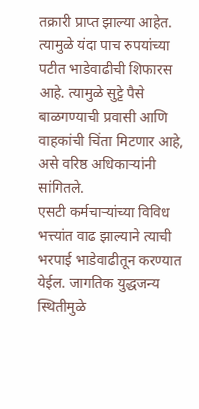तक्रारी प्राप्त झाल्या आहेत. त्यामुळे यंदा पाच रुपयांच्या पटीत भाडेवाढीची शिफारस आहे. त्यामुळे सुट्टे पैसे बाळगण्याची प्रवासी आणि वाहकांची चिंता मिटणार आहे, असे वरिष्ठ अधिकाऱ्यांनी सांगितले.
एसटी कर्मचाऱ्यांच्या विविध भत्त्यांत वाढ झाल्याने त्याची भरपाई भाडेवाढीतून करण्यात येईल. जागतिक युद्धजन्य स्थितीमुळे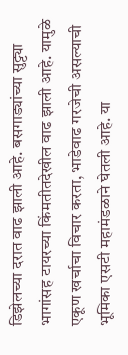डिझेलच्या दरात वाढ झाली आहे. बसगाड्यांच्या सुट्ट्या भागांसह टायरच्या किंमतीतदेखील वाढ झाली आहे. यामुळे एकूण खर्चाचा विचार करता, भाडेवाढ गरजेची असल्याची भूमिका एसटी महामंडळाने घेतली आहे. या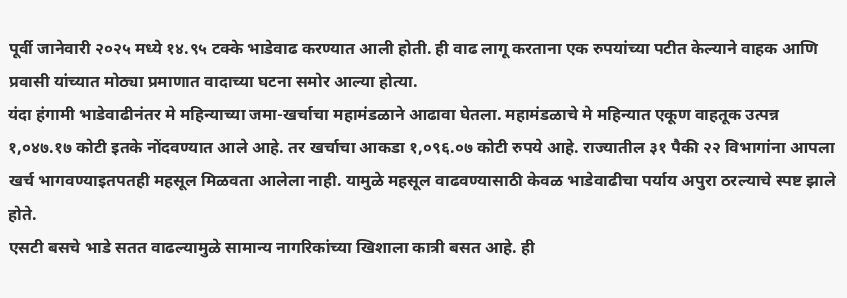पूर्वी जानेवारी २०२५ मध्ये १४.९५ टक्के भाडेवाढ करण्यात आली होती. ही वाढ लागू करताना एक रुपयांच्या पटीत केल्याने वाहक आणि प्रवासी यांच्यात मोठ्या प्रमाणात वादाच्या घटना समोर आल्या होत्या.
यंदा हंगामी भाडेवाढीनंतर मे महिन्याच्या जमा-खर्चाचा महामंडळाने आढावा घेतला. महामंडळाचे मे महिन्यात एकूण वाहतूक उत्पन्न १,०४७.१७ कोटी इतके नोंदवण्यात आले आहे. तर खर्चाचा आकडा १,०९६.०७ कोटी रुपये आहे. राज्यातील ३१ पैकी २२ विभागांना आपला खर्च भागवण्याइतपतही महसूल मिळवता आलेला नाही. यामुळे महसूल वाढवण्यासाठी केवळ भाडेवाढीचा पर्याय अपुरा ठरल्याचे स्पष्ट झाले होते.
एसटी बसचे भाडे सतत वाढल्यामुळे सामान्य नागरिकांच्या खिशाला कात्री बसत आहे. ही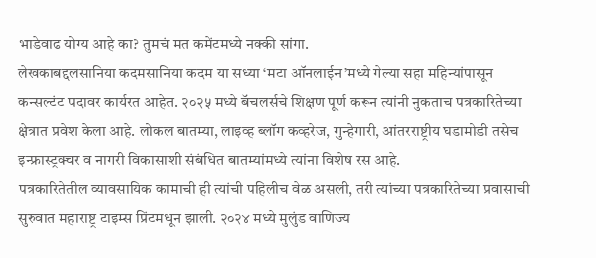भाडेवाढ योग्य आहे का? तुमचं मत कमेंटमध्ये नक्की सांगा.
लेखकाबद्दलसानिया कदमसानिया कदम या सध्या ‘मटा ऑनलाईन’मध्ये गेल्या सहा महिन्यांपासून कन्सल्टंट पदावर कार्यरत आहेत. २०२५ मध्ये बॅचलर्सचे शिक्षण पूर्ण करून त्यांनी नुकताच पत्रकारितेच्या क्षेत्रात प्रवेश केला आहे. लोकल बातम्या, लाइव्ह ब्लॉग कव्हरेज, गुन्हेगारी, आंतरराष्ट्रीय घडामोडी तसेच इन्फ्रास्ट्रक्चर व नागरी विकासाशी संबंधित बातम्यांमध्ये त्यांना विशेष रस आहे.
पत्रकारितेतील व्यावसायिक कामाची ही त्यांची पहिलीच वेळ असली, तरी त्यांच्या पत्रकारितेच्या प्रवासाची सुरुवात महाराष्ट्र टाइम्स प्रिंटमधून झाली. २०२४ मध्ये मुलुंड वाणिज्य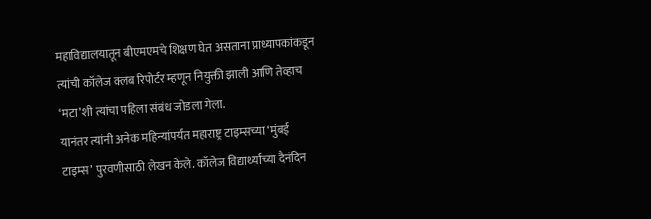महाविद्यालयातून बीएमएमचे शिक्षण घेत असताना प्राध्यापकांकडून त्यांची कॉलेज क्लब रिपोर्टर म्हणून नियुक्ती झाली आणि तेव्हाच ‘मटा’शी त्यांचा पहिला संबंध जोडला गेला.
यानंतर त्यांनी अनेक महिन्यांपर्यंत महाराष्ट्र टाइम्सच्या ‘मुंबई टाइम्स’ पुरवणीसाठी लेखन केले. कॉलेज विद्यार्थ्यांच्या दैनंदिन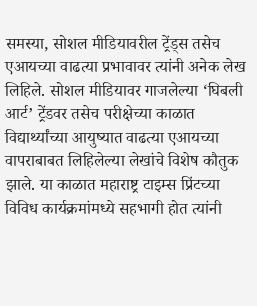समस्या, सोशल मीडियावरील ट्रेंड्स तसेच एआयच्या वाढत्या प्रभावावर त्यांनी अनेक लेख लिहिले. सोशल मीडियावर गाजलेल्या ‘घिबली आर्ट’ ट्रेंडवर तसेच परीक्षेच्या काळात विद्यार्थ्यांच्या आयुष्यात वाढत्या एआयच्या वापराबाबत लिहिलेल्या लेखांचे विशेष कौतुक झाले. या काळात महाराष्ट्र टाइम्स प्रिंटच्या विविध कार्यक्रमांमध्ये सहभागी होत त्यांनी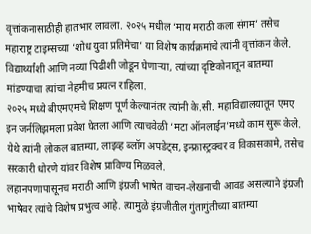वृत्तांकनासाठीही हातभार लावला. २०२५ मधील ‘माय मराठी कला संगम’ तसेच महाराष्ट्र टाइम्सच्या ‘शोध युवा प्रतिमेचा’ या विशेष कार्यक्रमांचे त्यांनी वृत्तांकन केले. विद्यार्थ्यांशी आणि नव्या पिढीशी जोडून घेणाऱ्या, त्यांच्या दृष्टिकोनातून बातम्या मांडण्याचा त्यांचा नेहमीच प्रयत्न राहिला.
२०२५ मध्ये बीएमएमचे शिक्षण पूर्ण केल्यानंतर त्यांनी के.सी. महाविद्यालयातून एमए इन जर्नलिझमला प्रवेश घेतला आणि त्याचवेळी ‘मटा ऑनलाईन’मध्ये काम सुरू केले. येथे त्यांनी लोकल बातम्या, लाइव्ह ब्लॉग अपडेट्स, इन्फ्रास्ट्रक्चर व विकासकामे, तसेच सरकारी धोरणे यांवर विशेष प्राविण्य मिळवले.
लहानपणापासूनच मराठी आणि इंग्रजी भाषेत वाचन-लेखनाची आवड असल्याने इंग्रजी भाषेवर त्यांचे विशेष प्रभुत्व आहे. त्यामुळे इंग्रजीतील गुंतागुंतीच्या बातम्या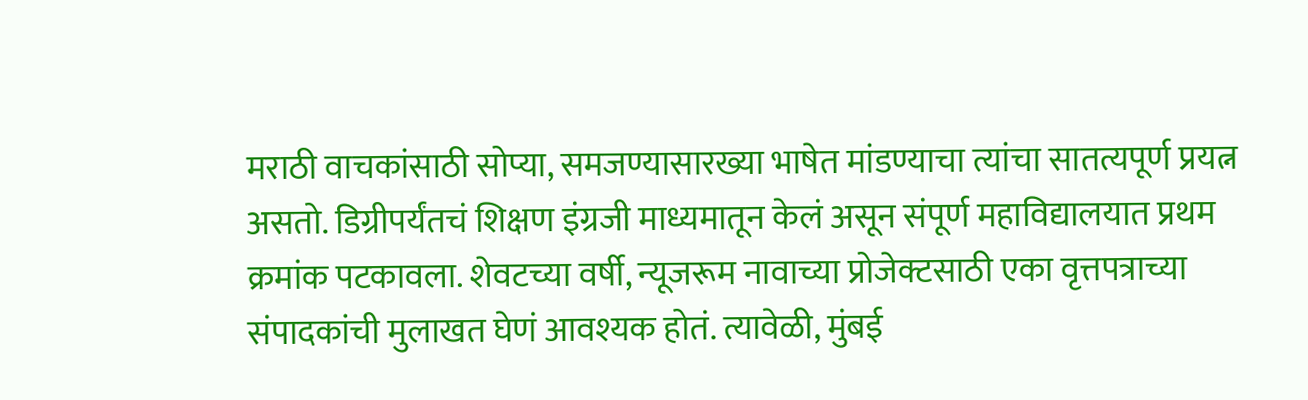मराठी वाचकांसाठी सोप्या, समजण्यासारख्या भाषेत मांडण्याचा त्यांचा सातत्यपूर्ण प्रयत्न असतो. डिग्रीपर्यंतचं शिक्षण इंग्रजी माध्यमातून केलं असून संपूर्ण महाविद्यालयात प्रथम क्रमांक पटकावला. शेवटच्या वर्षी, न्यूजरूम नावाच्या प्रोजेक्टसाठी एका वृत्तपत्राच्या संपादकांची मुलाखत घेणं आवश्यक होतं. त्यावेळी, मुंबई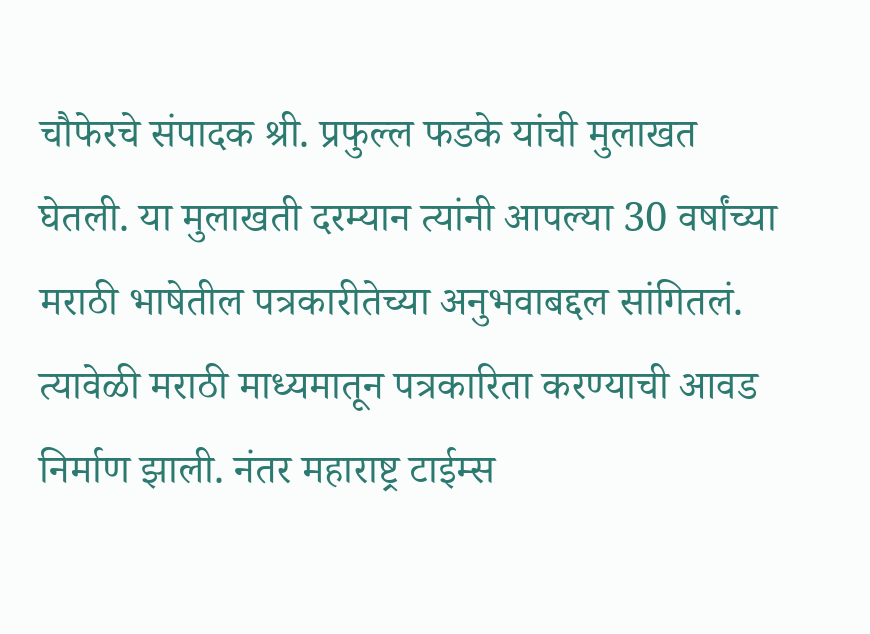चौफेरचे संपादक श्री. प्रफुल्ल फडके यांची मुलाखत घेतली. या मुलाखती दरम्यान त्यांनी आपल्या 30 वर्षांच्या मराठी भाषेतील पत्रकारीतेच्या अनुभवाबद्दल सांगितलं. त्यावेळी मराठी माध्यमातून पत्रकारिता करण्याची आवड निर्माण झाली. नंतर महाराष्ट्र टाईम्स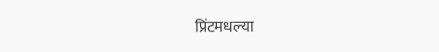प्रिंटमधल्या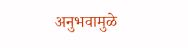अनुभवामुळे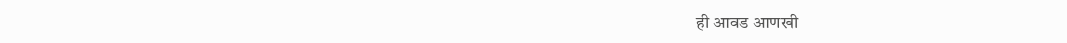ही आवड आणखी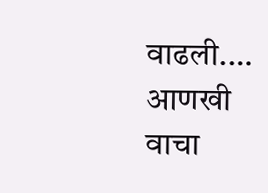वाढली.… आणखी वाचा